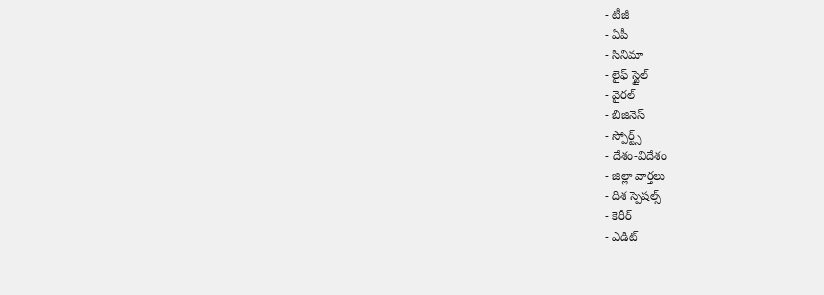- టీజీ
- ఏపీ
- సినిమా
- లైఫ్ స్టైల్
- వైరల్
- బిజినెస్
- స్పోర్ట్స్
- దేశం-విదేశం
- జిల్లా వార్తలు
- దిశ స్పెషల్స్
- కెరీర్
- ఎడిట్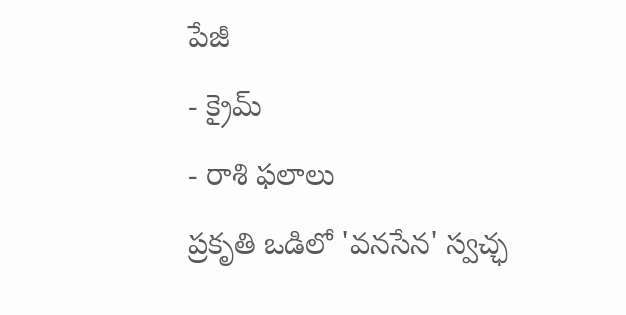పేజీ
- క్రైమ్
- రాశి ఫలాలు
ప్రకృతి ఒడిలో 'వనసేన' స్వచ్ఛ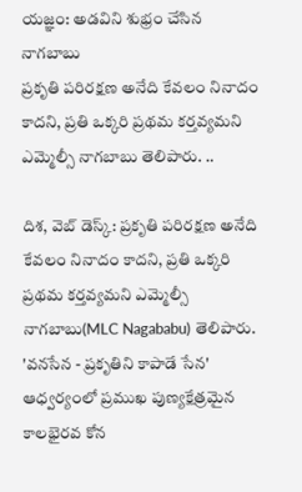యజ్ఞం: అడవిని శుభ్రం చేసిన నాగబాబు
ప్రకృతి పరిరక్షణ అనేది కేవలం నినాదం కాదని, ప్రతి ఒక్కరి ప్రథమ కర్తవ్యమని ఎమ్మెల్సీ నాగబాబు తెలిపారు. ..

దిశ, వెబ్ డెస్క్: ప్రకృతి పరిరక్షణ అనేది కేవలం నినాదం కాదని, ప్రతి ఒక్కరి ప్రథమ కర్తవ్యమని ఎమ్మెల్సీ నాగబాబు(MLC Nagababu) తెలిపారు. 'వనసేన - ప్రకృతిని కాపాడే సేన' ఆధ్వర్యంలో ప్రముఖ పుణ్యక్షేత్రమైన కాలభైరవ కోన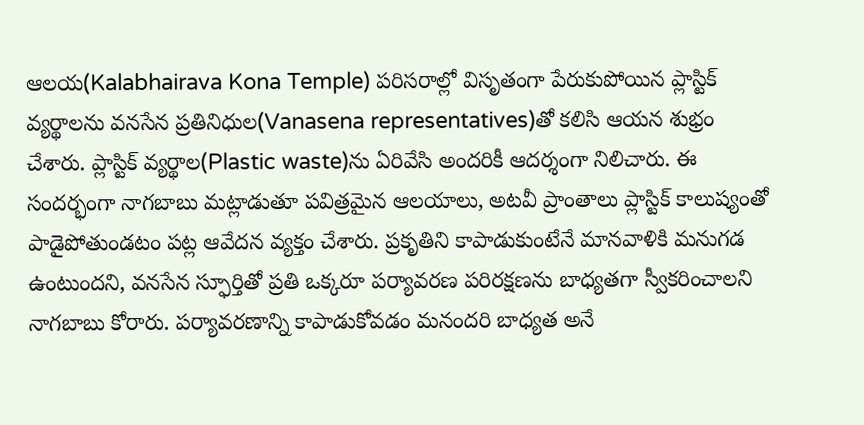ఆలయ(Kalabhairava Kona Temple) పరిసరాల్లో విసృతంగా పేరుకుపోయిన ప్లాస్టిక్ వ్యర్థాలను వనసేన ప్రతినిధుల(Vanasena representatives)తో కలిసి ఆయన శుభ్రం చేశారు. ప్లాస్టిక్ వ్యర్థాల(Plastic waste)ను ఏరివేసి అందరికీ ఆదర్శంగా నిలిచారు. ఈ సందర్భంగా నాగబాబు మట్లాడుతూ పవిత్రమైన ఆలయాలు, అటవీ ప్రాంతాలు ప్లాస్టిక్ కాలుష్యంతో పాడైపోతుండటం పట్ల ఆవేదన వ్యక్తం చేశారు. ప్రకృతిని కాపాడుకుంటేనే మానవాళికి మనుగడ ఉంటుందని, వనసేన స్ఫూర్తితో ప్రతి ఒక్కరూ పర్యావరణ పరిరక్షణను బాధ్యతగా స్వీకరించాలని నాగబాబు కోరారు. పర్యావరణాన్ని కాపాడుకోవడం మనందరి బాధ్యత అనే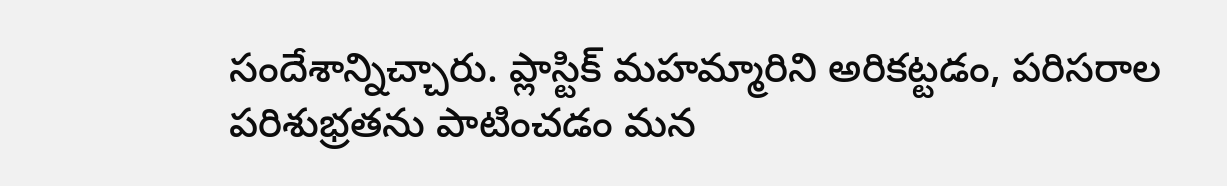సందేశాన్నిచ్చారు. ప్లాస్టిక్ మహమ్మారిని అరికట్టడం, పరిసరాల పరిశుభ్రతను పాటించడం మన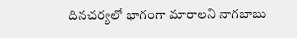దినచర్యలో భాగంగా మారాలని నాగబాబు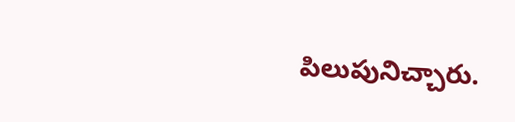పిలుపునిచ్చారు.